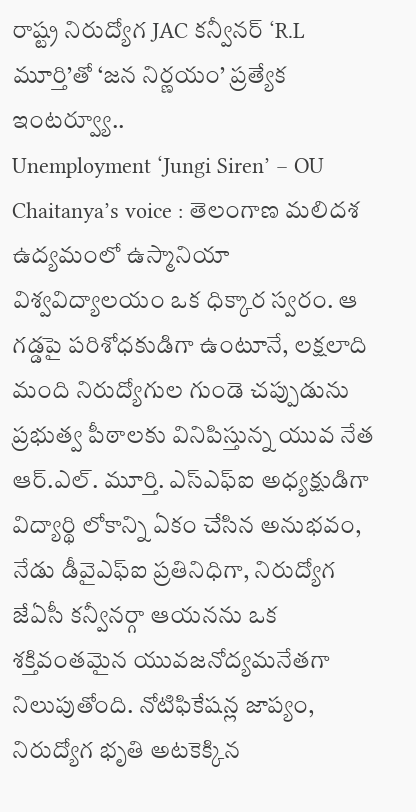రాష్ట్ర నిరుద్యోగ JAC కన్వీనర్ ‘R.L మూర్తి’తో ‘జన నిర్ణయం’ ప్రత్యేక ఇంటర్వ్యూ..
Unemployment ‘Jungi Siren’ – OU Chaitanya’s voice : తెలంగాణ మలిదశ ఉద్యమంలో ఉస్మానియా విశ్వవిద్యాలయం ఒక ధిక్కార స్వరం. ఆ గడ్డపై పరిశోధకుడిగా ఉంటూనే, లక్షలాది మంది నిరుద్యోగుల గుండె చప్పుడును ప్రభుత్వ పీఠాలకు వినిపిస్తున్న యువ నేత ఆర్.ఎల్. మూర్తి. ఎస్ఎఫ్ఐ అధ్యక్షుడిగా విద్యార్థి లోకాన్ని ఏకం చేసిన అనుభవం, నేడు డీవైఎఫ్ఐ ప్రతినిధిగా, నిరుద్యోగ జేఏసీ కన్వీనర్గా ఆయనను ఒక శక్తివంతమైన యువజనోద్యమనేతగా నిలుపుతోంది. నోటిఫికేషన్ల జాప్యం, నిరుద్యోగ భృతి అటకెక్కిన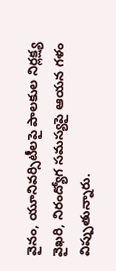వైనం, యూనివర్సిటీలపై పాలకుల నిర్లక్ష్య వైఖరి, నిరంద్యోగ సమస్యపై ఆయన గళం విప్పుతున్నారు.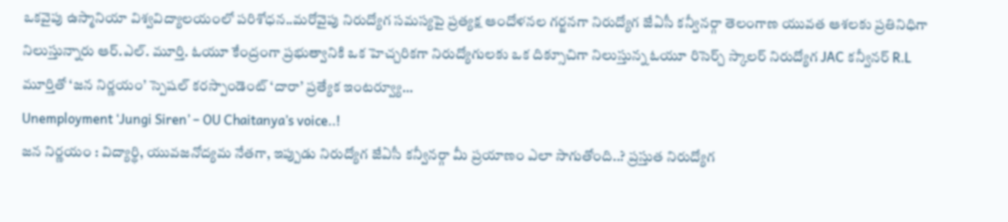ఒకవైపు ఉస్మానియా విశ్వవిద్యాలయంలో పరిశోధన..మరోవైపు నిరుద్యోగ సమస్యపై ప్రత్యక్ష ఆందోళనల గర్జనగా నిరుద్యోగ జేఏసీ కన్వీనర్గా తెలంగాణ యువత ఆశలకు ప్రతినిధిగా నిలుస్తున్నారు ఆర్.ఎల్. మూర్తి. ఓయూ కేంద్రంగా ప్రభుత్వానికి ఒక హెచ్చరికగా నిరుద్యోగులకు ఒక దిక్సూచిగా నిలుస్తున్న ఓయూ రిసెర్చ్ స్కాలర్ నిరుద్యోగ JAC కన్వీనర్ R.L మూర్తితో ‘జన నిర్ణయం’ స్పెషల్ కరస్పాండెంట్ ‘దారా’ ప్రత్యేక ఇంటర్వ్యూ…
Unemployment ‘Jungi Siren’ – OU Chaitanya’s voice..!
జన నిర్ణయం : విద్యార్థి, యువజనోద్యమ నేతగా, ఇప్పుడు నిరుద్యోగ జేఏసీ కన్వీనర్గా మీ ప్రయాణం ఎలా సాగుతోంది..? ప్రస్తుత నిరుద్యోగ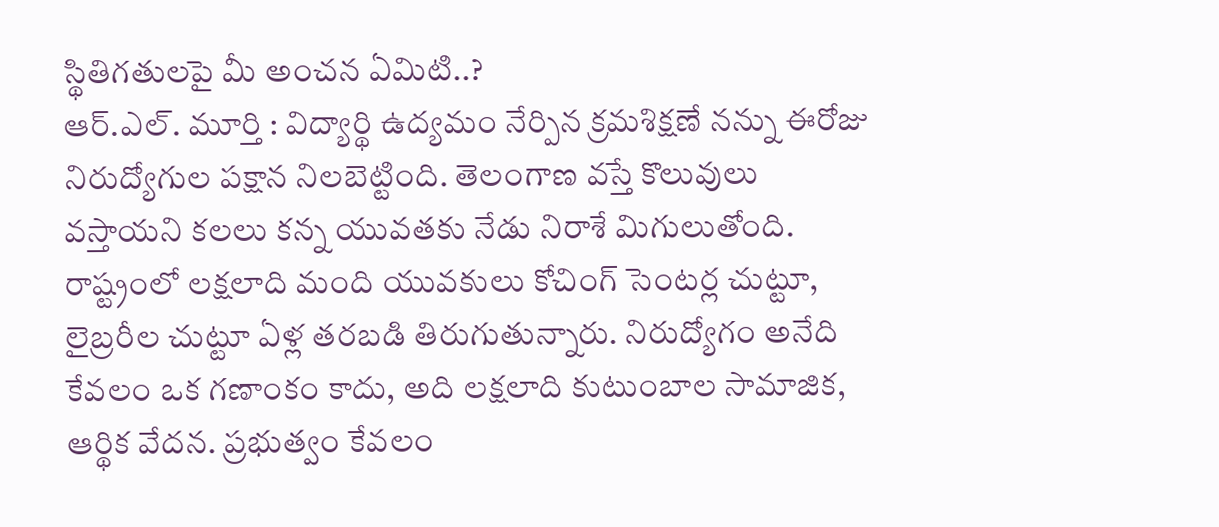స్థితిగతులపై మీ అంచన ఏమిటి..?
ఆర్.ఎల్. మూర్తి : విద్యార్థి ఉద్యమం నేర్పిన క్రమశిక్షణే నన్ను ఈరోజు నిరుద్యోగుల పక్షాన నిలబెట్టింది. తెలంగాణ వస్తే కొలువులు వస్తాయని కలలు కన్న యువతకు నేడు నిరాశే మిగులుతోంది. రాష్ట్రంలో లక్షలాది మంది యువకులు కోచింగ్ సెంటర్ల చుట్టూ, లైబ్రరీల చుట్టూ ఏళ్ల తరబడి తిరుగుతున్నారు. నిరుద్యోగం అనేది కేవలం ఒక గణాంకం కాదు, అది లక్షలాది కుటుంబాల సామాజిక, ఆర్థిక వేదన. ప్రభుత్వం కేవలం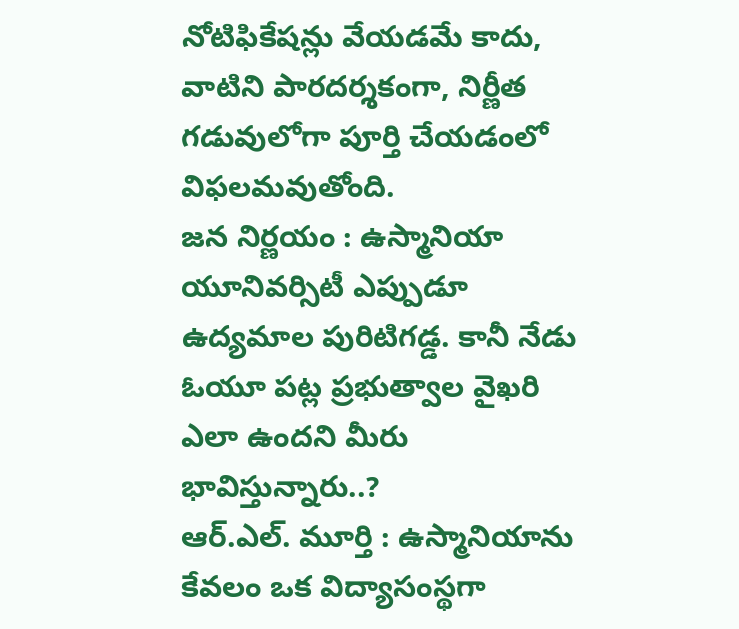నోటిఫికేషన్లు వేయడమే కాదు, వాటిని పారదర్శకంగా, నిర్ణీత గడువులోగా పూర్తి చేయడంలో విఫలమవుతోంది.
జన నిర్ణయం : ఉస్మానియా యూనివర్సిటీ ఎప్పుడూ ఉద్యమాల పురిటిగడ్డ. కానీ నేడు ఓయూ పట్ల ప్రభుత్వాల వైఖరి ఎలా ఉందని మీరు భావిస్తున్నారు..?
ఆర్.ఎల్. మూర్తి : ఉస్మానియాను కేవలం ఒక విద్యాసంస్థగా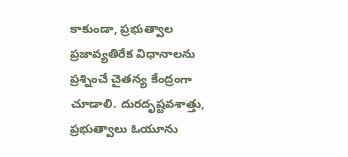కాకుండా, ప్రభుత్వాల ప్రజావ్యతిరేక విధానాలను ప్రశ్నించే చైతన్య కేంద్రంగా చూడాలి. దురదృష్టవశాత్తు, ప్రభుత్వాలు ఓయూను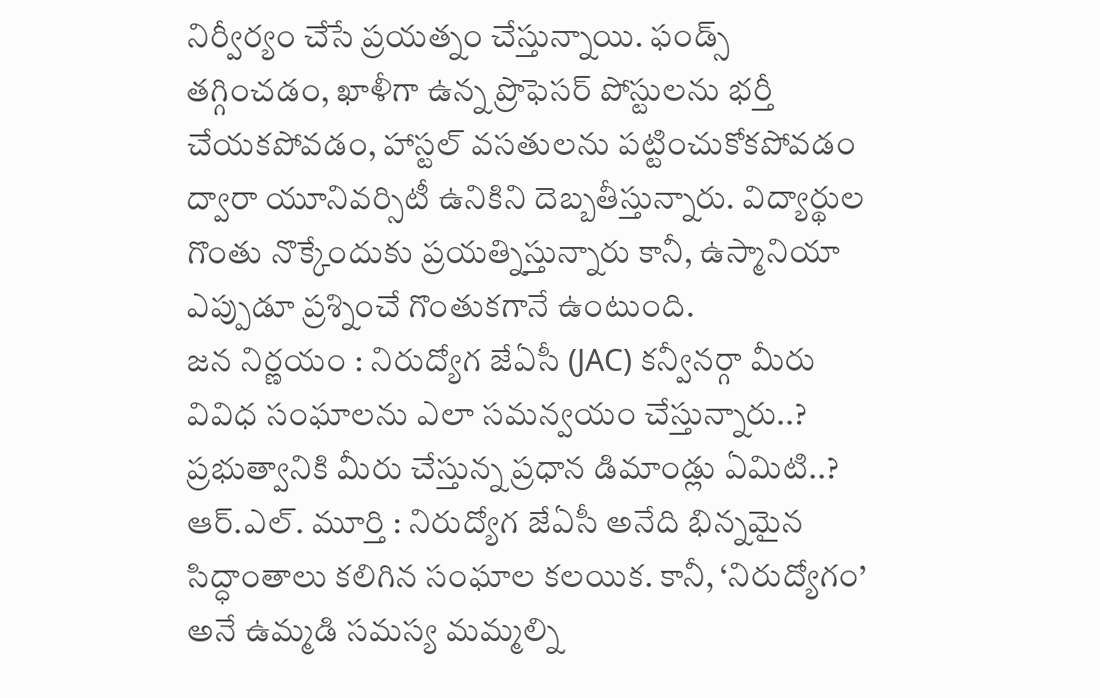నిర్వీర్యం చేసే ప్రయత్నం చేస్తున్నాయి. ఫండ్స్ తగ్గించడం, ఖాళీగా ఉన్న ప్రొఫెసర్ పోస్టులను భర్తీ చేయకపోవడం, హాస్టల్ వసతులను పట్టించుకోకపోవడం ద్వారా యూనివర్సిటీ ఉనికిని దెబ్బతీస్తున్నారు. విద్యార్థుల గొంతు నొక్కేందుకు ప్రయత్నిస్తున్నారు కానీ, ఉస్మానియా ఎప్పుడూ ప్రశ్నించే గొంతుకగానే ఉంటుంది.
జన నిర్ణయం : నిరుద్యోగ జేఏసీ (JAC) కన్వీనర్గా మీరు వివిధ సంఘాలను ఎలా సమన్వయం చేస్తున్నారు..? ప్రభుత్వానికి మీరు చేస్తున్న ప్రధాన డిమాండ్లు ఏమిటి..?
ఆర్.ఎల్. మూర్తి : నిరుద్యోగ జేఏసీ అనేది భిన్నమైన సిద్ధాంతాలు కలిగిన సంఘాల కలయిక. కానీ, ‘నిరుద్యోగం’ అనే ఉమ్మడి సమస్య మమ్మల్ని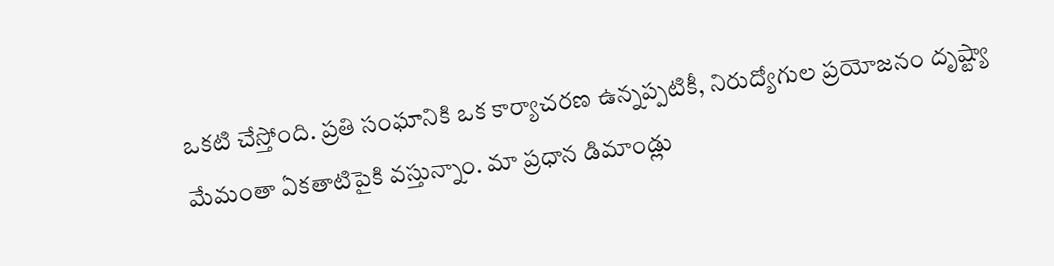ఒకటి చేస్తోంది. ప్రతి సంఘానికి ఒక కార్యాచరణ ఉన్నప్పటికీ, నిరుద్యోగుల ప్రయోజనం దృష్ట్యా మేమంతా ఏకతాటిపైకి వస్తున్నాం. మా ప్రధాన డిమాండ్లు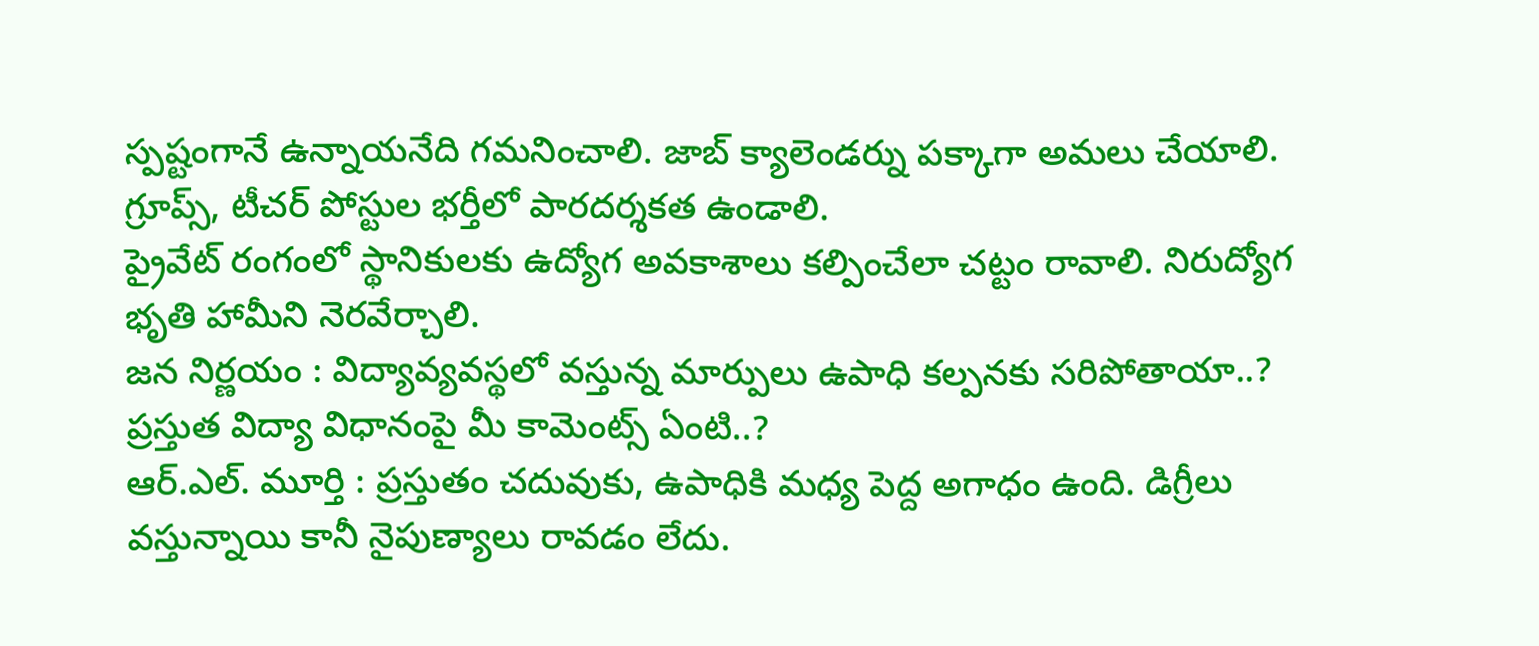స్పష్టంగానే ఉన్నాయనేది గమనించాలి. జాబ్ క్యాలెండర్ను పక్కాగా అమలు చేయాలి. గ్రూప్స్, టీచర్ పోస్టుల భర్తీలో పారదర్శకత ఉండాలి.
ప్రైవేట్ రంగంలో స్థానికులకు ఉద్యోగ అవకాశాలు కల్పించేలా చట్టం రావాలి. నిరుద్యోగ భృతి హామీని నెరవేర్చాలి.
జన నిర్ణయం : విద్యావ్యవస్థలో వస్తున్న మార్పులు ఉపాధి కల్పనకు సరిపోతాయా..? ప్రస్తుత విద్యా విధానంపై మీ కామెంట్స్ ఏంటి..?
ఆర్.ఎల్. మూర్తి : ప్రస్తుతం చదువుకు, ఉపాధికి మధ్య పెద్ద అగాధం ఉంది. డిగ్రీలు వస్తున్నాయి కానీ నైపుణ్యాలు రావడం లేదు.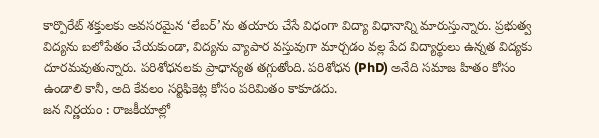కార్పొరేట్ శక్తులకు అవసరమైన ‘లేబర్’ను తయారు చేసే విధంగా విద్యా విధానాన్ని మారుస్తున్నారు. ప్రభుత్వ విద్యను బలోపేతం చేయకుండా, విద్యను వ్యాపార వస్తువుగా మార్చడం వల్ల పేద విద్యార్థులు ఉన్నత విద్యకు దూరమవుతున్నారు. పరిశోధనలకు ప్రాధాన్యత తగ్గుతోంది. పరిశోధన (PhD) అనేది సమాజ హితం కోసం ఉండాలి కానీ, అది కేవలం సర్టిఫికెట్ల కోసం పరిమితం కాకూడదు.
జన నిర్ణయం : రాజకీయాల్లో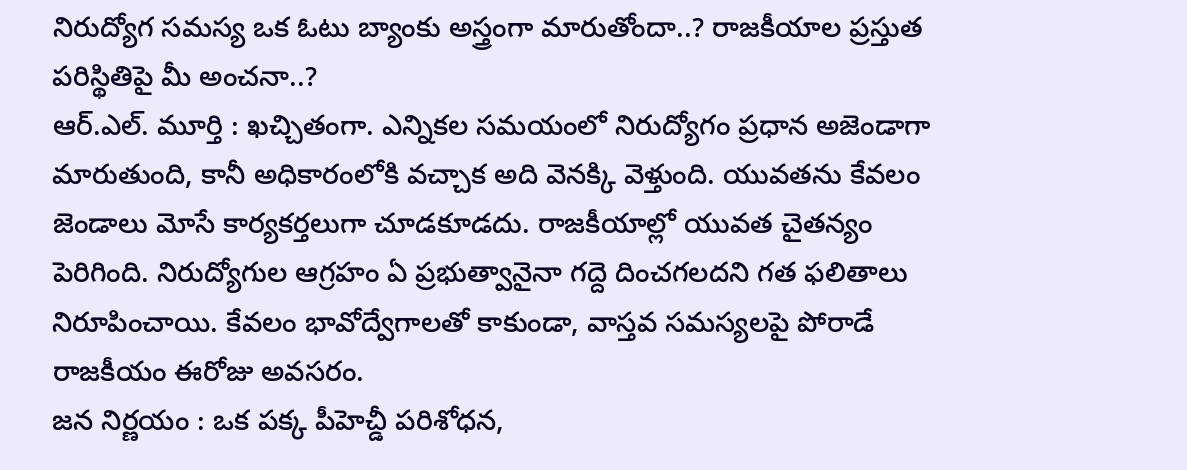నిరుద్యోగ సమస్య ఒక ఓటు బ్యాంకు అస్త్రంగా మారుతోందా..? రాజకీయాల ప్రస్తుత పరిస్థితిపై మీ అంచనా..?
ఆర్.ఎల్. మూర్తి : ఖచ్చితంగా. ఎన్నికల సమయంలో నిరుద్యోగం ప్రధాన అజెండాగా మారుతుంది, కానీ అధికారంలోకి వచ్చాక అది వెనక్కి వెళ్తుంది. యువతను కేవలం జెండాలు మోసే కార్యకర్తలుగా చూడకూడదు. రాజకీయాల్లో యువత చైతన్యం పెరిగింది. నిరుద్యోగుల ఆగ్రహం ఏ ప్రభుత్వానైనా గద్దె దించగలదని గత ఫలితాలు నిరూపించాయి. కేవలం భావోద్వేగాలతో కాకుండా, వాస్తవ సమస్యలపై పోరాడే రాజకీయం ఈరోజు అవసరం.
జన నిర్ణయం : ఒక పక్క పీహెచ్డీ పరిశోధన,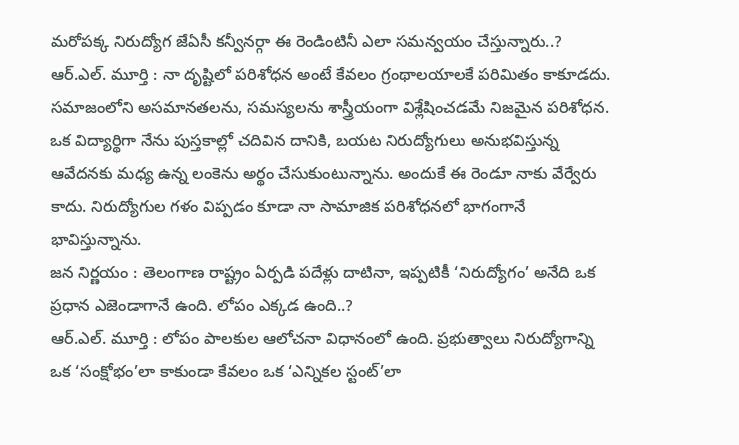మరోపక్క నిరుద్యోగ జేఏసీ కన్వీనర్గా ఈ రెండింటినీ ఎలా సమన్వయం చేస్తున్నారు..?
ఆర్.ఎల్. మూర్తి : నా దృష్టిలో పరిశోధన అంటే కేవలం గ్రంథాలయాలకే పరిమితం కాకూడదు. సమాజంలోని అసమానతలను, సమస్యలను శాస్త్రీయంగా విశ్లేషించడమే నిజమైన పరిశోధన. ఒక విద్యార్థిగా నేను పుస్తకాల్లో చదివిన దానికి, బయట నిరుద్యోగులు అనుభవిస్తున్న ఆవేదనకు మధ్య ఉన్న లంకెను అర్థం చేసుకుంటున్నాను. అందుకే ఈ రెండూ నాకు వేర్వేరు కాదు. నిరుద్యోగుల గళం విప్పడం కూడా నా సామాజిక పరిశోధనలో భాగంగానే భావిస్తున్నాను.
జన నిర్ణయం : తెలంగాణ రాష్ట్రం ఏర్పడి పదేళ్లు దాటినా, ఇప్పటికీ ‘నిరుద్యోగం’ అనేది ఒక ప్రధాన ఎజెండాగానే ఉంది. లోపం ఎక్కడ ఉంది..?
ఆర్.ఎల్. మూర్తి : లోపం పాలకుల ఆలోచనా విధానంలో ఉంది. ప్రభుత్వాలు నిరుద్యోగాన్ని ఒక ‘సంక్షోభం’లా కాకుండా కేవలం ఒక ‘ఎన్నికల స్టంట్’లా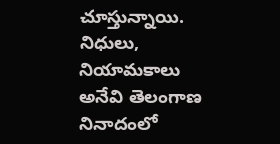చూస్తున్నాయి. నిధులు, నియామకాలు అనేవి తెలంగాణ నినాదంలో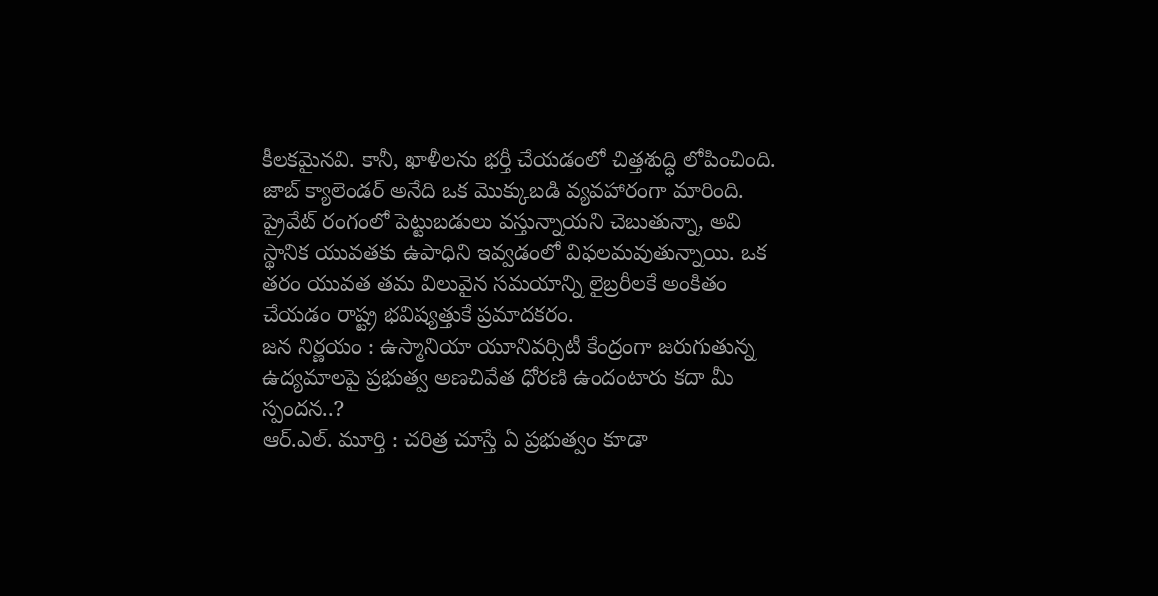కీలకమైనవి. కానీ, ఖాళీలను భర్తీ చేయడంలో చిత్తశుద్ధి లోపించింది. జాబ్ క్యాలెండర్ అనేది ఒక మొక్కుబడి వ్యవహారంగా మారింది. ప్రైవేట్ రంగంలో పెట్టుబడులు వస్తున్నాయని చెబుతున్నా, అవి స్థానిక యువతకు ఉపాధిని ఇవ్వడంలో విఫలమవుతున్నాయి. ఒక తరం యువత తమ విలువైన సమయాన్ని లైబ్రరీలకే అంకితం చేయడం రాష్ట్ర భవిష్యత్తుకే ప్రమాదకరం.
జన నిర్ణయం : ఉస్మానియా యూనివర్సిటీ కేంద్రంగా జరుగుతున్న ఉద్యమాలపై ప్రభుత్వ అణచివేత ధోరణి ఉందంటారు కదా మీ స్పందన..?
ఆర్.ఎల్. మూర్తి : చరిత్ర చూస్తే ఏ ప్రభుత్వం కూడా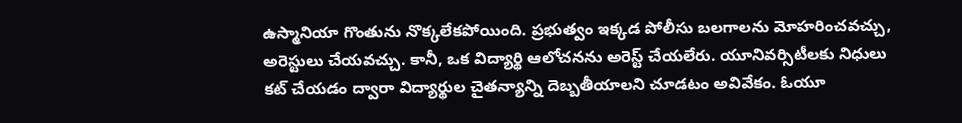ఉస్మానియా గొంతును నొక్కలేకపోయింది. ప్రభుత్వం ఇక్కడ పోలీసు బలగాలను మోహరించవచ్చు, అరెస్టులు చేయవచ్చు. కానీ, ఒక విద్యార్థి ఆలోచనను అరెస్ట్ చేయలేరు. యూనివర్సిటీలకు నిధులు కట్ చేయడం ద్వారా విద్యార్థుల చైతన్యాన్ని దెబ్బతీయాలని చూడటం అవివేకం. ఓయూ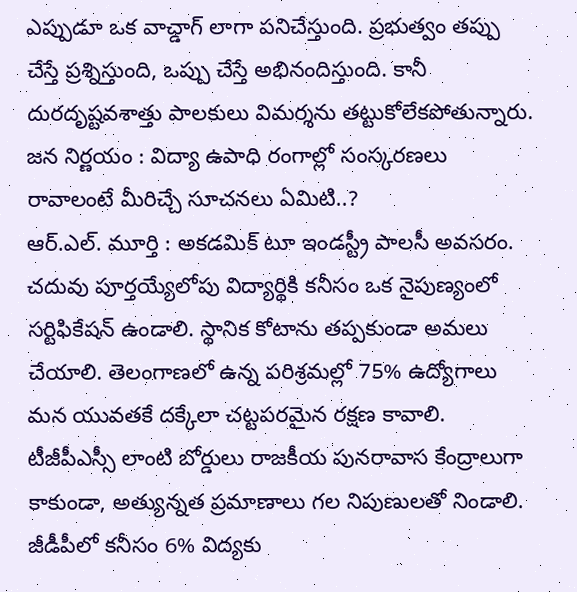ఎప్పుడూ ఒక వాచ్డాగ్ లాగా పనిచేస్తుంది. ప్రభుత్వం తప్పు చేస్తే ప్రశ్నిస్తుంది, ఒప్పు చేస్తే అభినందిస్తుంది. కానీ దురదృష్టవశాత్తు పాలకులు విమర్శను తట్టుకోలేకపోతున్నారు.
జన నిర్ణయం : విద్యా ఉపాధి రంగాల్లో సంస్కరణలు రావాలంటే మీరిచ్చే సూచనలు ఏమిటి..?
ఆర్.ఎల్. మూర్తి : అకడమిక్ టూ ఇండస్ట్రీ పాలసీ అవసరం. చదువు పూర్తయ్యేలోపు విద్యార్థికి కనీసం ఒక నైపుణ్యంలో సర్టిఫికేషన్ ఉండాలి. స్థానిక కోటాను తప్పకుండా అమలు చేయాలి. తెలంగాణలో ఉన్న పరిశ్రమల్లో 75% ఉద్యోగాలు మన యువతకే దక్కేలా చట్టపరమైన రక్షణ కావాలి. టీజీపీఎస్సీ లాంటి బోర్డులు రాజకీయ పునరావాస కేంద్రాలుగా కాకుండా, అత్యున్నత ప్రమాణాలు గల నిపుణులతో నిండాలి. జీడీపీలో కనీసం 6% విద్యకు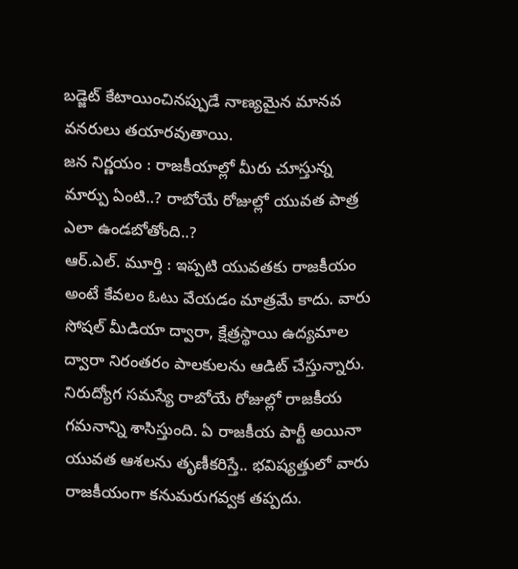బడ్జెట్ కేటాయించినప్పుడే నాణ్యమైన మానవ వనరులు తయారవుతాయి.
జన నిర్ణయం : రాజకీయాల్లో మీరు చూస్తున్న మార్పు ఏంటి..? రాబోయే రోజుల్లో యువత పాత్ర ఎలా ఉండబోతోంది..?
ఆర్.ఎల్. మూర్తి : ఇప్పటి యువతకు రాజకీయం అంటే కేవలం ఓటు వేయడం మాత్రమే కాదు. వారు సోషల్ మీడియా ద్వారా, క్షేత్రస్థాయి ఉద్యమాల ద్వారా నిరంతరం పాలకులను ఆడిట్ చేస్తున్నారు. నిరుద్యోగ సమస్యే రాబోయే రోజుల్లో రాజకీయ గమనాన్ని శాసిస్తుంది. ఏ రాజకీయ పార్టీ అయినా యువత ఆశలను తృణీకరిస్తే.. భవిష్యత్తులో వారు రాజకీయంగా కనుమరుగవ్వక తప్పదు.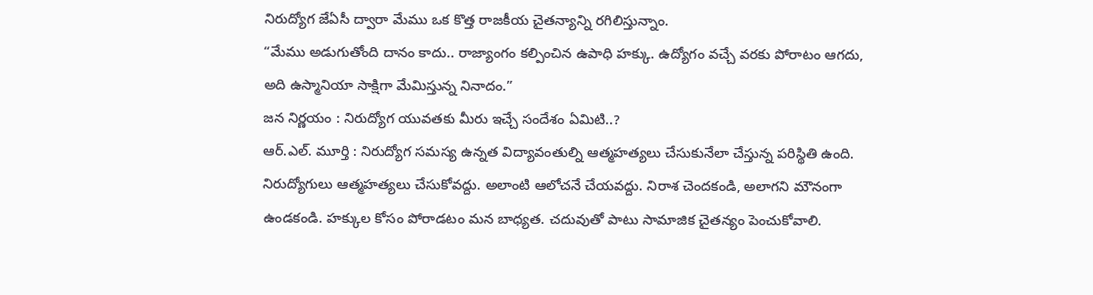నిరుద్యోగ జేఏసీ ద్వారా మేము ఒక కొత్త రాజకీయ చైతన్యాన్ని రగిలిస్తున్నాం.
“మేము అడుగుతోంది దానం కాదు.. రాజ్యాంగం కల్పించిన ఉపాధి హక్కు. ఉద్యోగం వచ్చే వరకు పోరాటం ఆగదు, అది ఉస్మానియా సాక్షిగా మేమిస్తున్న నినాదం.”
జన నిర్ణయం : నిరుద్యోగ యువతకు మీరు ఇచ్చే సందేశం ఏమిటి..?
ఆర్.ఎల్. మూర్తి : నిరుద్యోగ సమస్య ఉన్నత విద్యావంతుల్ని ఆత్మహత్యలు చేసుకునేలా చేస్తున్న పరిస్థితి ఉంది. నిరుద్యోగులు ఆత్మహత్యలు చేసుకోవద్దు. అలాంటి ఆలోచనే చేయవద్దు. నిరాశ చెందకండి, అలాగని మౌనంగా ఉండకండి. హక్కుల కోసం పోరాడటం మన బాధ్యత. చదువుతో పాటు సామాజిక చైతన్యం పెంచుకోవాలి.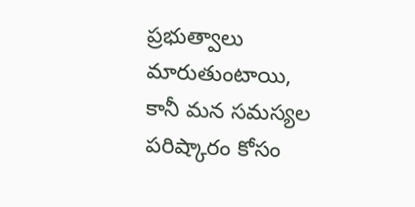ప్రభుత్వాలు మారుతుంటాయి, కానీ మన సమస్యల పరిష్కారం కోసం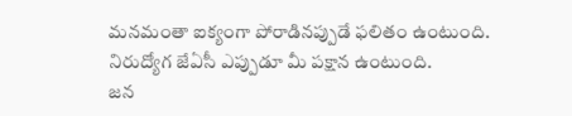మనమంతా ఐక్యంగా పోరాడినప్పుడే ఫలితం ఉంటుంది. నిరుద్యోగ జేఏసీ ఎప్పుడూ మీ పక్షాన ఉంటుంది.
జన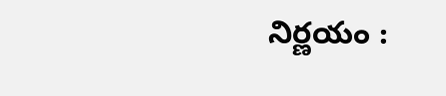నిర్ణయం :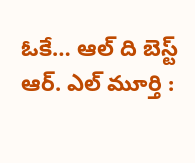ఓకే… ఆల్ ది బెస్ట్
ఆర్. ఎల్ మూర్తి :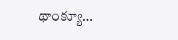థాంక్యూ…